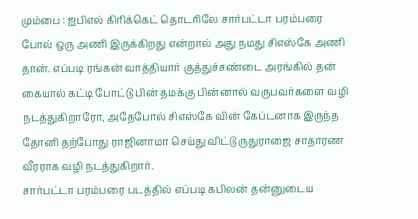மும்பை : ஐபிஎல் கிரிக்கெட் தொடரிலே சார்பட்டா பரம்பரை போல் ஒரு அணி இருக்கிறது என்றால் அது நமது சிஎஸ்கே அணி தான். எப்படி ரங்கன் வாத்தியார் குத்துச்சண்டை அரங்கில் தன் கையால் கட்டி போட்டு பின் தமக்கு பின்னால் வருபவர்களை வழி நடத்துகிறாரோ, அதேபோல் சிஎஸ்கே வின் கேப்டனாக இருந்த தோனி தற்போது ராஜினாமா செய்து விட்டு ருதுராஜை சாதாரண வீரராக வழி நடத்துகிறார்.
சார்பட்டா பரம்பரை படத்தில் எப்படி கபிலன் தன்னுடைய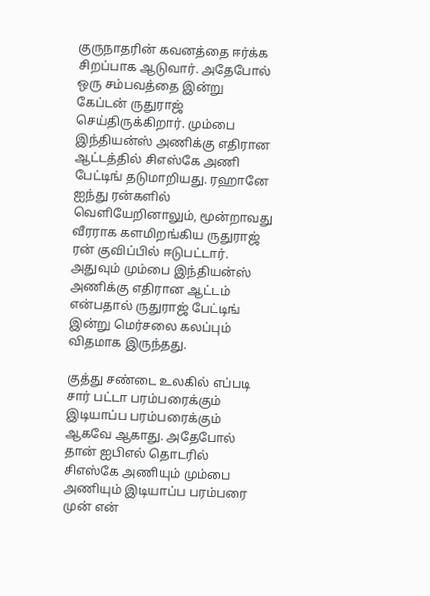குருநாதரின் கவனத்தை ஈர்க்க சிறப்பாக ஆடுவார். அதேபோல் ஒரு சம்பவத்தை இன்று கேப்டன் ருதுராஜ் செய்திருக்கிறார். மும்பை இந்தியன்ஸ் அணிக்கு எதிரான ஆட்டத்தில் சிஎஸ்கே அணி பேட்டிங் தடுமாறியது. ரஹானே ஐந்து ரன்களில் வெளியேறினாலும், மூன்றாவது வீரராக களமிறங்கிய ருதுராஜ் ரன் குவிப்பில் ஈடுபட்டார். அதுவும் மும்பை இந்தியன்ஸ் அணிக்கு எதிரான ஆட்டம் என்பதால் ருதுராஜ் பேட்டிங் இன்று மெர்சலை கலப்பும் விதமாக இருந்தது.

குத்து சண்டை உலகில் எப்படி சார் பட்டா பரம்பரைக்கும் இடியாப்ப பரம்பரைக்கும் ஆகவே ஆகாது. அதேபோல் தான் ஐபிஎல் தொடரில் சிஎஸ்கே அணியும் மும்பை அணியும் இடியாப்ப பரம்பரை முன் என்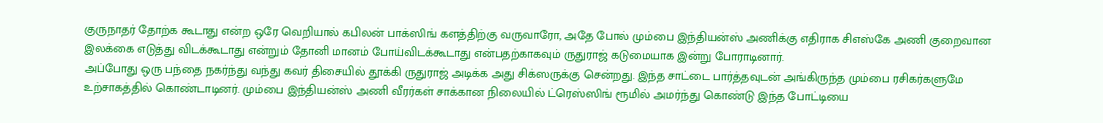குருநாதர் தோற்க கூடாது என்ற ஒரே வெறியால் கபிலன் பாக்ஸிங் களத்திற்கு வருவாரோ, அதே போல் மும்பை இந்தியன்ஸ் அணிக்கு எதிராக சிஎஸ்கே அணி குறைவான இலக்கை எடுத்து விடக்கூடாது என்றும் தோனி மானம் போய்விடக்கூடாது என்பதற்காகவும் ருதுராஜ் கடுமையாக இன்று போராடினார்.
அப்போது ஒரு பந்தை நகர்ந்து வந்து கவர் திசையில் தூக்கி ருதுராஜ் அடிக்க அது சிக்ஸருக்கு சென்றது. இந்த சாட்டை பார்த்தவுடன் அங்கிருந்த மும்பை ரசிகர்களுமே உற்சாகத்தில் கொண்டாடினர். மும்பை இந்தியன்ஸ் அணி வீரர்கள் சாக்கான நிலையில் ட்ரெஸ்ஸிங் ரூமில் அமர்ந்து கொண்டு இந்த போட்டியை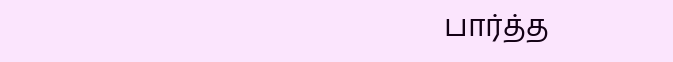பார்த்த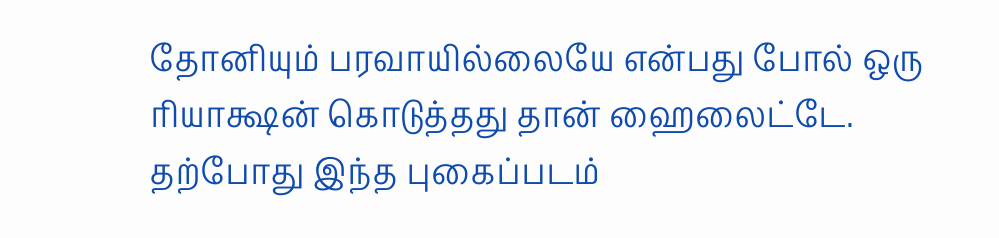தோனியும் பரவாயில்லையே என்பது போல் ஒரு ரியாக்ஷன் கொடுத்தது தான் ஹைலைட்டே. தற்போது இந்த புகைப்படம்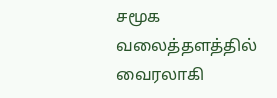சமூக வலைத்தளத்தில் வைரலாகி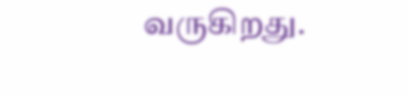வருகிறது.